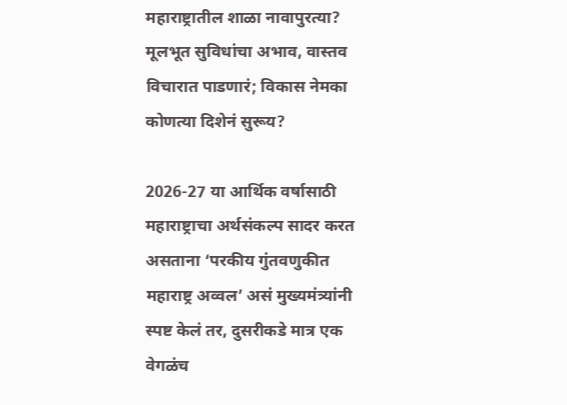महाराष्ट्रातील शाळा नावापुरत्या? मूलभूत सुविधांचा अभाव, वास्तव विचारात पाडणारं; विकास नेमका कोणत्या दिशेनं सुरूय?

2026-27 या आर्थिक वर्षासाठी महाराष्ट्राचा अर्थसंकल्प सादर करत असताना ‘परकीय गुंतवणुकीत महाराष्ट्र अव्वल’ असं मुख्यमंत्र्यांनी स्पष्ट केलं तर, दुसरीकडे मात्र एक वेगळंच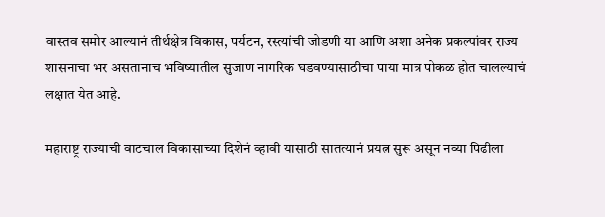वास्तव समोर आल्यानं तीर्थक्षेत्र विकास, पर्यटन, रस्त्यांची जोडणी या आणि अशा अनेक प्रकल्पांवर राज्य शासनाचा भर असतानाच भविष्यातील सुजाण नागरिक घडवण्यासाठीचा पाया मात्र पोकळ होत चालल्याचं लक्षात येत आहे.

महाराष्ट्र राज्याची वाटचाल विकासाच्या दिशेनं व्हावी यासाठी सातत्यानं प्रयत्न सुरू असून नव्या पिढीला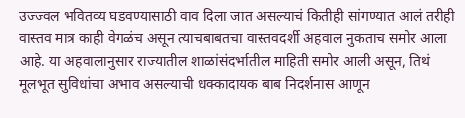उज्ज्वल भवितव्य घडवण्यासाठी वाव दिला जात असल्याचं कितीही सांगण्यात आलं तरीही वास्तव मात्र काही वेगळंच असून त्याचबाबतचा वास्तवदर्शी अहवाल नुकताच समोर आला आहे. या अहवालानुसार राज्यातील शाळांसंदर्भातील माहिती समोर आली असून, तिथं मूलभूत सुविधांचा अभाव असल्याची धक्कादायक बाब निदर्शनास आणून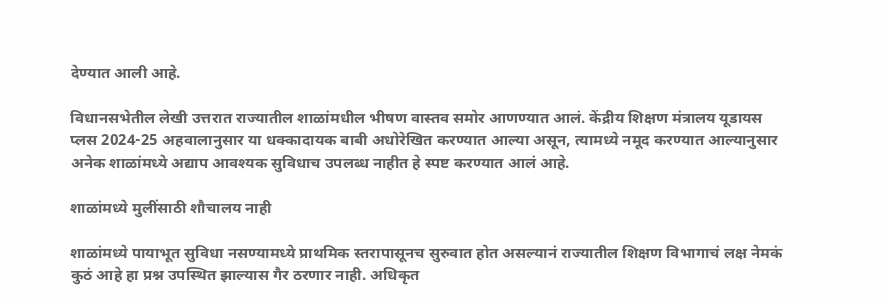देण्यात आली आहे.

विधानसभेतील लेखी उत्तरात राज्यातील शाळांमधील भीषण वास्तव समोर आणण्यात आलं. केंद्रीय शिक्षण मंत्रालय यूडायस प्लस 2024-25 अहवालानुसार या धक्कादायक बाबी अधोरेखित करण्यात आल्या असून, त्यामध्ये नमूद करण्यात आल्यानुसार अनेक शाळांमध्ये अद्याप आवश्यक सुविधाच उपलब्ध नाहीत हे स्पष्ट करण्यात आलं आहे.

शाळांमध्ये मुलींसाठी शौचालय नाही

शाळांमध्ये पायाभूत सुविधा नसण्यामध्ये प्राथमिक स्तरापासूनच सुरुवात होत असल्यानं राज्यातील शिक्षण विभागाचं लक्ष नेमकं कुठं आहे हा प्रश्न उपस्थित झाल्यास गैर ठरणार नाही. अधिकृत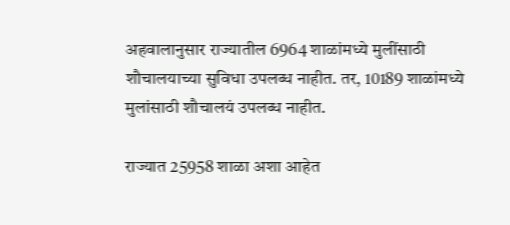अहवालानुसार राज्यातील 6964 शाळांमध्ये मुलींसाठी शौचालयाच्या सुविधा उपलब्ध नाहीत. तर, 10189 शाळांमध्ये मुलांसाठी शौचालयं उपलब्ध नाहीत.

राज्यात 25958 शाळा अशा आहेत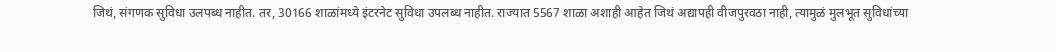जिथं, संगणक सुविधा उलपब्ध नाहीत. तर, 30166 शाळांमध्ये इंटरनेट सुविधा उपलब्ध नाहीत. राज्यात 5567 शाळा अशाही आहेत जिथं अद्यापही वीजपुरवठा नाही, त्यामुळं मुलभूत सुविधांच्या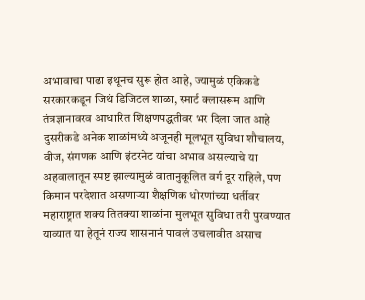अभावाचा पाढा इथूनच सुरू होत आहे, ज्यामुळं एकिकडे सरकारकडून जिथं डिजिटल शाळा, स्मार्ट क्लासरूम आणि तंत्रज्ञानावरव आधारित शिक्षणपद्धतीवर भर दिला जात आहे  दुसरीकडे अनेक शाळांमध्ये अजूनही मूलभूत सुविधा शौचालय, वीज, संगणक आणि इंटरनेट यांचा अभाव असल्याचे या अहवालातून स्पष्ट झाल्यामुळं वातानुकूलित वर्ग दूर राहिले, पण किमान परदेशात असणाऱ्या शैक्षणिक धोरणांच्या धर्तीवर महाराष्ट्रात शक्य तितक्या शाळांना मुलभूत सुविधा तरी पुरवण्यात याव्यात या हेतूनं राज्य शासनानं पावलं उचलावीत असाच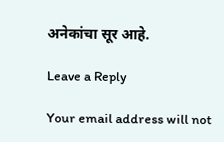अनेकांचा सूर आहे.

Leave a Reply

Your email address will not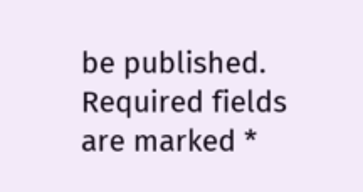be published. Required fields are marked *